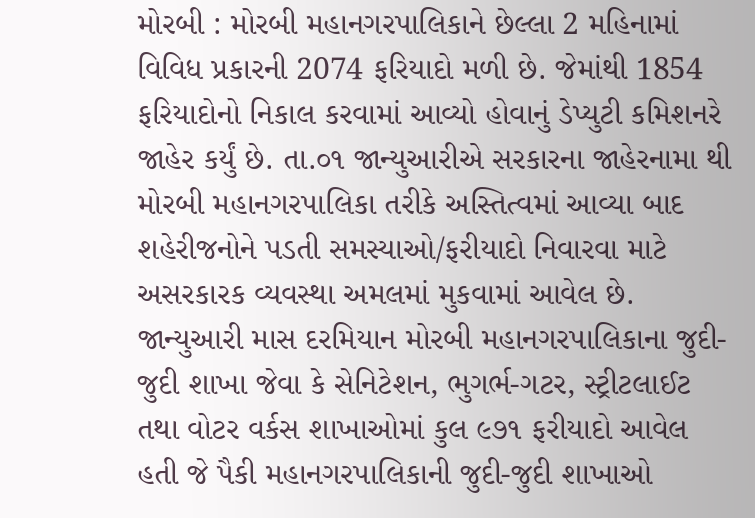મોરબી : મોરબી મહાનગરપાલિકાને છેલ્લા 2 મહિનામાં વિવિધ પ્રકારની 2074 ફરિયાદો મળી છે. જેમાંથી 1854 ફરિયાદોનો નિકાલ કરવામાં આવ્યો હોવાનું ડેપ્યુટી કમિશનરે જાહેર કર્યું છે. તા.૦૧ જાન્યુઆરીએ સરકારના જાહેરનામા થી મોરબી મહાનગરપાલિકા તરીકે અસ્તિત્વમાં આવ્યા બાદ શહેરીજનોને પડતી સમસ્યાઓ/ફરીયાદો નિવારવા માટે અસરકારક વ્યવસ્થા અમલમાં મુકવામાં આવેલ છે. જાન્યુઆરી માસ દરમિયાન મોરબી મહાનગરપાલિકાના જુદી-જુદી શાખા જેવા કે સેનિટેશન, ભુગર્ભ-ગટર, સ્ટ્રીટલાઈટ તથા વોટર વર્કસ શાખાઓમાં કુલ ૯૭૧ ફરીયાદો આવેલ હતી જે પૈકી મહાનગરપાલિકાની જુદી-જુદી શાખાઓ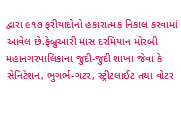દ્વારા ૯૧૭ ફરીયાદોનો હકારાત્મક નિકાલ કરવામાં આવેલ છે.ફેબ્રુઆરી માસ દરમિયાન મોરબી મહાનગરપાલિકાના જુદી-જુદી શાખા જેવા કે સેનિટેશન, ભુગર્ભ-ગટર, સ્ટ્રીટલાઈટ તથા વોટર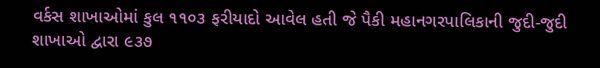વર્કસ શાખાઓમાં કુલ ૧૧૦૩ ફરીયાદો આવેલ હતી જે પૈકી મહાનગરપાલિકાની જુદી-જુદી શાખાઓ દ્વારા ૯૩૭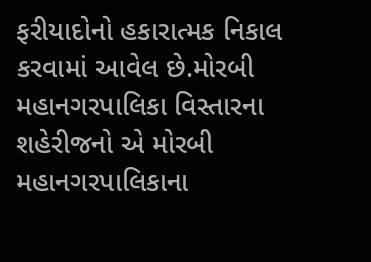ફરીયાદોનો હકારાત્મક નિકાલ કરવામાં આવેલ છે.મોરબી મહાનગરપાલિકા વિસ્તારના શહેરીજનો એ મોરબી મહાનગરપાલિકાના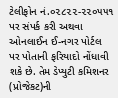ટેલીફોન નં.૦૨૮૨૨-૨૨૦૫૫૧ પર સંપર્ક કરી અથવા ઓનલાઈન ઈ-નગર પોર્ટલ પર પોતાની ફરિયાદો નોંધાવી શકે છે. તેમ ડેપ્યુટી કમિશનર (પ્રોજેકટ)ની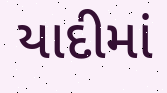યાદીમાં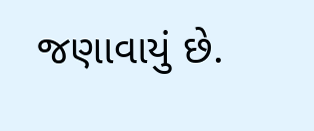જણાવાયું છે.